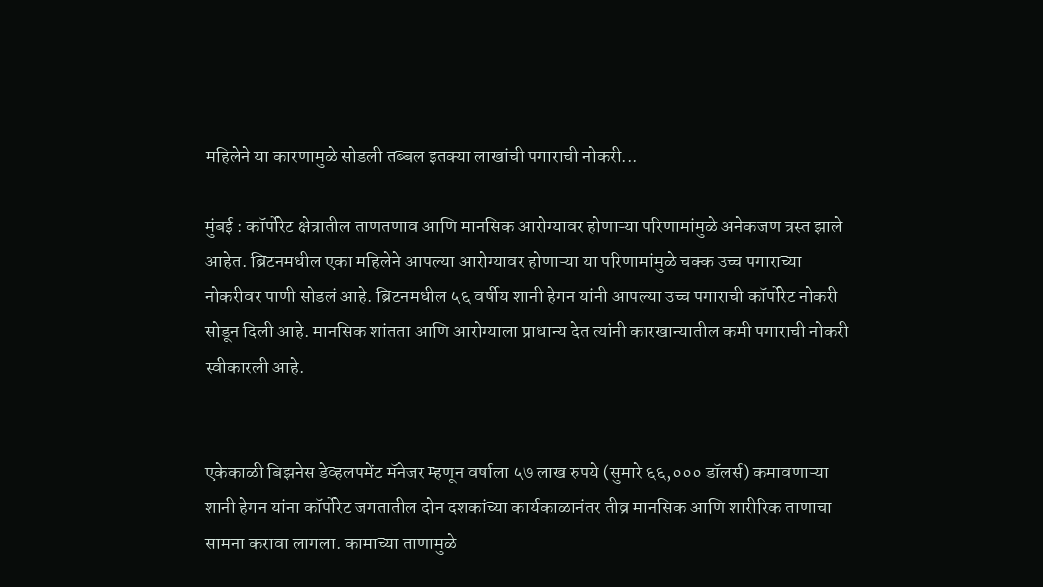महिलेने या कारणामुळे सोडली तब्बल इतक्या लाखांची पगाराची नोकरी...

मुंबई : कॉर्पोरेट क्षेत्रातील ताणतणाव आणि मानसिक आरोग्यावर होणाऱ्या परिणामांमुळे अनेकजण त्रस्त झाले आहेत. ब्रिटनमधील एका महिलेने आपल्या आरोग्यावर होणाऱ्या या परिणामांमुळे चक्क उच्च पगाराच्या नोकरीवर पाणी सोडलं आहे. ब्रिटनमधील ५६ वर्षीय शानी हेगन यांनी आपल्या उच्च पगाराची कॉर्पोरेट नोकरी सोडून दिली आहे. मानसिक शांतता आणि आरोग्याला प्राधान्य देत त्यांनी कारखान्यातील कमी पगाराची नोकरी स्वीकारली आहे.


एकेकाळी बिझनेस डेव्हलपमेंट मॅनेजर म्हणून वर्षाला ५७ लाख रुपये (सुमारे ६६,००० डॉलर्स) कमावणाऱ्या शानी हेगन यांना कॉर्पोरेट जगतातील दोन दशकांच्या कार्यकाळानंतर तीव्र मानसिक आणि शारीरिक ताणाचा सामना करावा लागला. कामाच्या ताणामुळे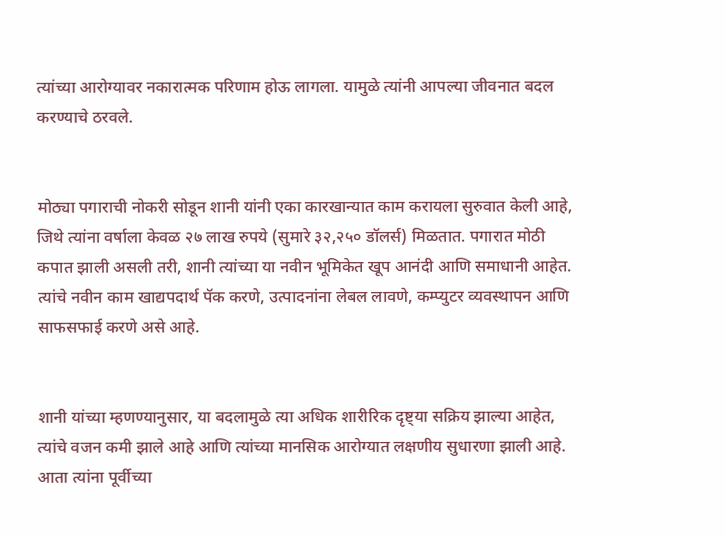त्यांच्या आरोग्यावर नकारात्मक परिणाम होऊ लागला. यामुळे त्यांनी आपल्या जीवनात बदल करण्याचे ठरवले.


मोठ्या पगाराची नोकरी सोडून शानी यांनी एका कारखान्यात काम करायला सुरुवात केली आहे, जिथे त्यांना वर्षाला केवळ २७ लाख रुपये (सुमारे ३२,२५० डॉलर्स) मिळतात. पगारात मोठी कपात झाली असली तरी, शानी त्यांच्या या नवीन भूमिकेत खूप आनंदी आणि समाधानी आहेत. त्यांचे नवीन काम खाद्यपदार्थ पॅक करणे, उत्पादनांना लेबल लावणे, कम्प्युटर व्यवस्थापन आणि साफसफाई करणे असे आहे.


शानी यांच्या म्हणण्यानुसार, या बदलामुळे त्या अधिक शारीरिक दृष्ट्या सक्रिय झाल्या आहेत, त्यांचे वजन कमी झाले आहे आणि त्यांच्या मानसिक आरोग्यात लक्षणीय सुधारणा झाली आहे. आता त्यांना पूर्वीच्या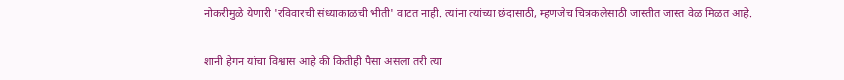नोकरीमुळे येणारी 'रविवारची संध्याकाळची भीती' वाटत नाही. त्यांना त्यांच्या छंदासाठी, म्हणजेच चित्रकलेसाठी जास्तीत जास्त वेळ मिळत आहे.


शानी हेगन यांचा विश्वास आहे की कितीही पैसा असला तरी त्या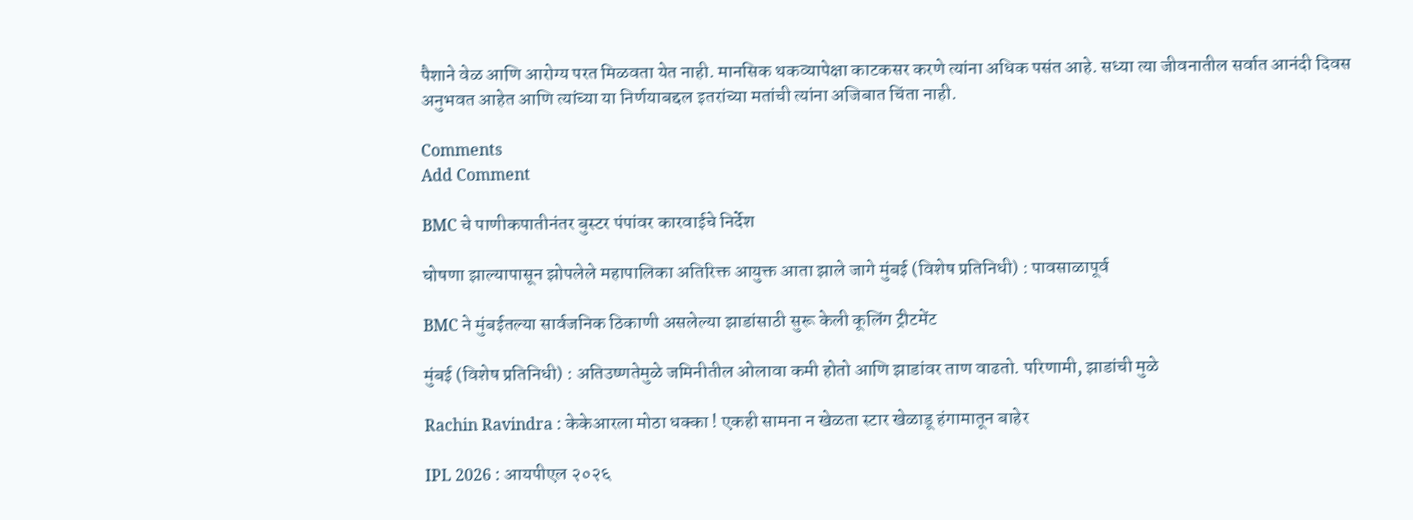पैशाने वेळ आणि आरोग्य परत मिळवता येत नाही. मानसिक थकव्यापेक्षा काटकसर करणे त्यांना अधिक पसंत आहे. सध्या त्या जीवनातील सर्वात आनंदी दिवस अनुभवत आहेत आणि त्यांच्या या निर्णयाबद्दल इतरांच्या मतांची त्यांना अजिबात चिंता नाही.

Comments
Add Comment

BMC चे पाणीकपातीनंतर बुस्टर पंपांवर कारवाईचे निर्देश

घोषणा झाल्यापासून झोपलेले महापालिका अतिरिक्त आयुक्त आता झाले जागे मुंबई (विशेष प्रतिनिधी) : पावसाळापूर्व

BMC ने मुंबईतल्या सार्वजनिक ठिकाणी असलेल्या झाडांसाठी सुरू केली कूलिंग ट्रीटमेंट

मुंबई (विशेष प्रतिनिधी) : अतिउष्णतेमुळे जमिनीतील ओलावा कमी होतो आणि झाडांवर ताण वाढतो. परिणामी, झाडांची मुळे

Rachin Ravindra : केकेआरला मोठा धक्का ! एकही सामना न खेळता स्टार खेळाडू हंगामातून बाहेर

IPL 2026 : आयपीएल २०२६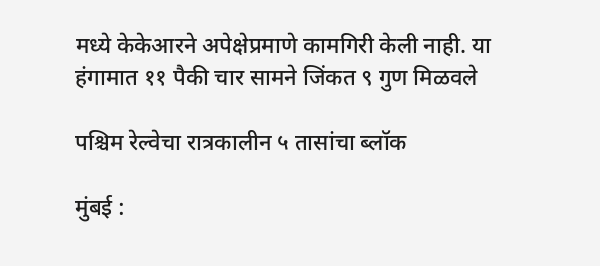मध्ये केकेआरने अपेक्षेप्रमाणे कामगिरी केली नाही. या हंगामात ११ पैकी चार सामने जिंकत ९ गुण मिळवले

पश्चिम रेल्वेचा रात्रकालीन ५ तासांचा ब्लॉक

मुंबई :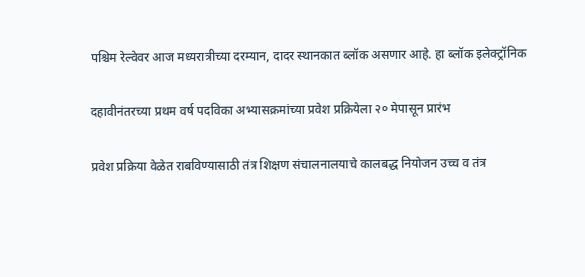पश्चिम रेल्वेवर आज मध्यरात्रीच्या दरम्यान, दादर स्थानकात ब्लॉक असणार आहे. हा ब्लॉक इलेक्ट्रॉनिक

दहावीनंतरच्या प्रथम वर्ष पदविका अभ्यासक्रमांच्या प्रवेश प्रक्रियेला २० मेपासून प्रारंभ

प्रवेश प्रक्रिया वेळेत राबविण्यासाठी तंत्र शिक्षण संचालनालयाचे कालबद्ध नियोजन उच्च व तंत्र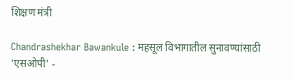शिक्षण मंत्री

Chandrashekhar Bawankule : महसूल विभागातील सुनावण्यांसाठी 'एसओपी' -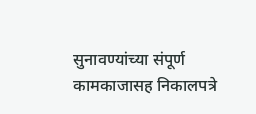सुनावण्यांच्या संपूर्ण कामकाजासह निकालपत्रे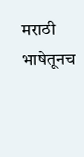मराठी भाषेतूनच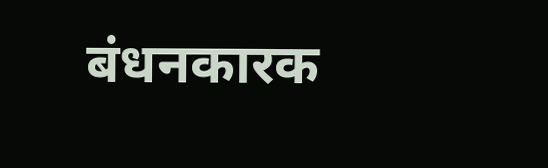बंधनकारक